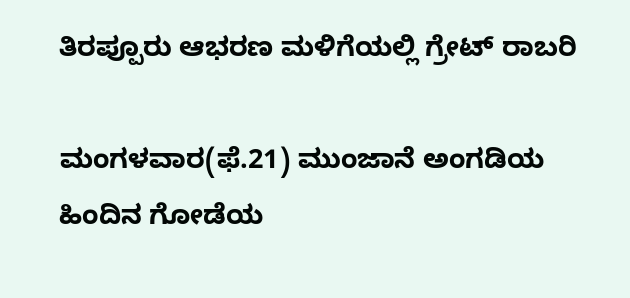ತಿರಪ್ಪೂರು ಆಭರಣ ಮಳಿಗೆಯಲ್ಲಿ ಗ್ರೇಟ್ ರಾಬರಿ

ಮಂಗಳವಾರ(ಫೆ.21) ಮುಂಜಾನೆ ಅಂಗಡಿಯ ಹಿಂದಿನ ಗೋಡೆಯ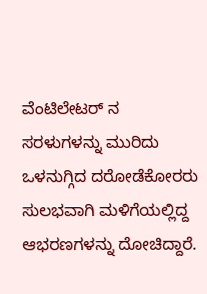ವೆಂಟಿಲೇಟರ್ ನ ಸರಳುಗಳನ್ನು ಮುರಿದು ಒಳನುಗ್ಗಿದ ದರೋಡೆಕೋರರು ಸುಲಭವಾಗಿ ಮಳಿಗೆಯಲ್ಲಿದ್ದ ಆಭರಣಗಳನ್ನು ದೋಚಿದ್ದಾರೆ.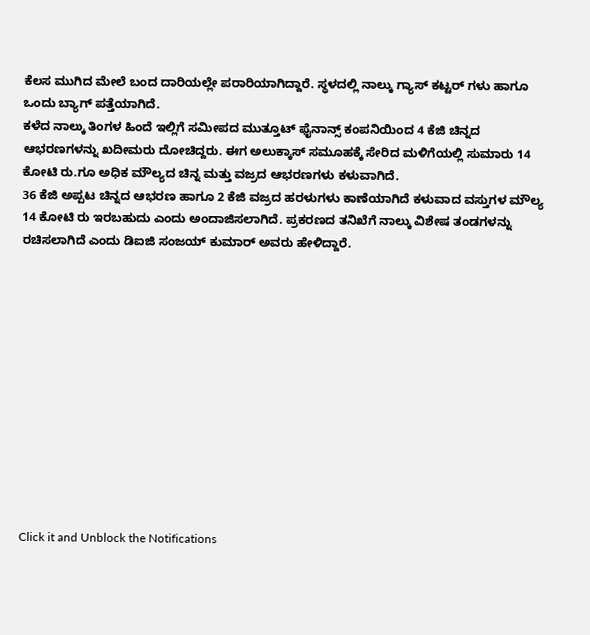ಕೆಲಸ ಮುಗಿದ ಮೇಲೆ ಬಂದ ದಾರಿಯಲ್ಲೇ ಪರಾರಿಯಾಗಿದ್ದಾರೆ. ಸ್ಥಳದಲ್ಲಿ ನಾಲ್ಕು ಗ್ಯಾಸ್ ಕಟ್ಟರ್ ಗಳು ಹಾಗೂ ಒಂದು ಬ್ಯಾಗ್ ಪತ್ತೆಯಾಗಿದೆ.
ಕಳೆದ ನಾಲ್ಕು ತಿಂಗಳ ಹಿಂದೆ ಇಲ್ಲಿಗೆ ಸಮೀಪದ ಮುತ್ತೂಟ್ ಫೈನಾನ್ಸ್ ಕಂಪನಿಯಿಂದ 4 ಕೆಜಿ ಚಿನ್ನದ ಆಭರಣಗಳನ್ನು ಖದೀಮರು ದೋಚಿದ್ದರು. ಈಗ ಅಲುಕ್ಕಾಸ್ ಸಮೂಹಕ್ಕೆ ಸೇರಿದ ಮಳಿಗೆಯಲ್ಲಿ ಸುಮಾರು 14 ಕೋಟಿ ರು.ಗೂ ಅಧಿಕ ಮೌಲ್ಯದ ಚಿನ್ನ ಮತ್ತು ವಜ್ರದ ಆಭರಣಗಳು ಕಳುವಾಗಿದೆ.
36 ಕೆಜಿ ಅಪ್ಪಟ ಚಿನ್ನದ ಆಭರಣ ಹಾಗೂ 2 ಕೆಜಿ ವಜ್ರದ ಹರಳುಗಳು ಕಾಣೆಯಾಗಿದೆ ಕಳುವಾದ ವಸ್ತುಗಳ ಮೌಲ್ಯ 14 ಕೋಟಿ ರು ಇರಬಹುದು ಎಂದು ಅಂದಾಜಿಸಲಾಗಿದೆ. ಪ್ರಕರಣದ ತನಿಖೆಗೆ ನಾಲ್ಕು ವಿಶೇಷ ತಂಡಗಳನ್ನು ರಚಿಸಲಾಗಿದೆ ಎಂದು ಡಿಐಜಿ ಸಂಜಯ್ ಕುಮಾರ್ ಅವರು ಹೇಳಿದ್ದಾರೆ.












Click it and Unblock the Notifications